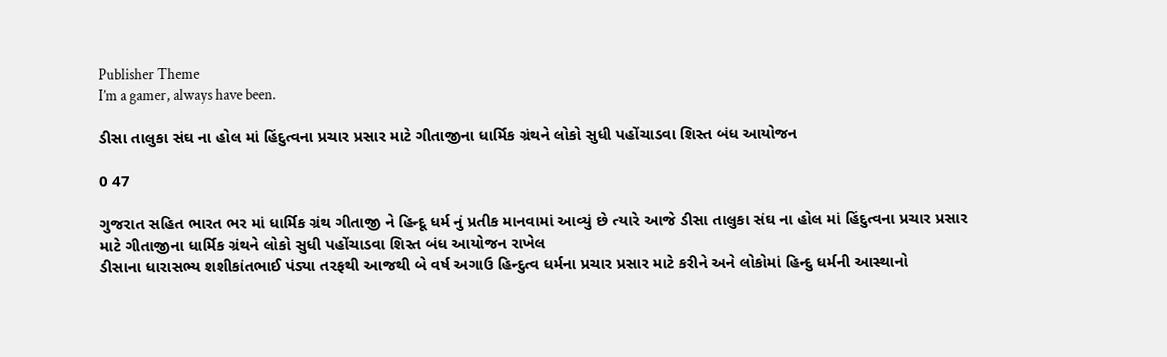Publisher Theme
I’m a gamer, always have been.

ડીસા તાલુકા સંઘ ના હોલ માં હિંદુત્વના પ્રચાર પ્રસાર માટે ગીતાજીના ધાર્મિક ગ્રંથને લોકો સુધી પહોંચાડવા શિસ્ત બંધ આયોજન

0 47

ગુજરાત સહિત ભારત ભર માં ધાર્મિક ગ્રંથ ગીતાજી ને હિન્દૂ ધર્મ નું પ્રતીક માનવામાં આવ્યું છે ત્યારે આજે ડીસા તાલુકા સંઘ ના હોલ માં હિંદુત્વના પ્રચાર પ્રસાર માટે ગીતાજીના ધાર્મિક ગ્રંથને લોકો સુધી પહોંચાડવા શિસ્ત બંધ આયોજન રાખેલ
ડીસાના ધારાસભ્ય શશીકાંતભાઈ પંડ્યા તરફથી આજથી બે વર્ષ અગાઉ હિન્દુત્વ ધર્મના પ્રચાર પ્રસાર માટે કરીને અને લોકોમાં હિન્દુ ધર્મની આસ્થાનો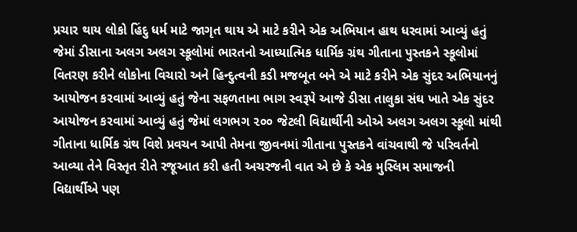પ્રચાર થાય લોકો હિંદુ ધર્મ માટે જાગૃત થાય એ માટે કરીને એક અભિયાન હાથ ધરવામાં આવ્યું હતું જેમાં ડીસાના અલગ અલગ સ્કૂલોમાં ભારતનો આધ્યાત્મિક ધાર્મિક ગ્રંથ ગીતાના પુસ્તકને સ્કૂલોમાં વિતરણ કરીને લોકોના વિચારો અને હિન્દુત્વની કડી મજબૂત બને એ માટે કરીને એક સુંદર અભિયાનનું આયોજન કરવામાં આવ્યું હતું જેના સફળતાના ભાગ સ્વરૂપે આજે ડીસા તાલુકા સંઘ ખાતે એક સુંદર આયોજન કરવામાં આવ્યું હતું જેમાં લગભગ ૨૦૦ જેટલી વિદ્યાર્થીની ઓએ અલગ અલગ સ્કૂલો માંથી ગીતાના ધાર્મિક ગ્રંથ વિશે પ્રવચન આપી તેમના જીવનમાં ગીતાના પુસ્તકને વાંચવાથી જે પરિવર્તનો આવ્યા તેને વિસ્તૃત રીતે રજૂઆત કરી હતી અચરજની વાત એ છે કે એક મુસ્લિમ સમાજની વિદ્યાર્થીએ પણ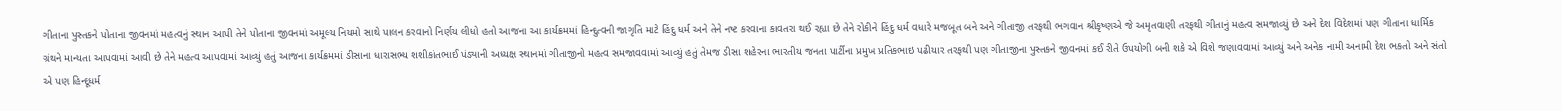ગીતાના પુસ્તકને પોતાના જીવનમાં મહત્વનું સ્થાન આપી તેને પોતાના જીવનમાં અમૂલ્ય નિયમો સાથે પાલન કરવાનો નિર્ણય લીધો હતો આજના આ કાર્યક્રમમાં હિન્દુત્વની જાગૃતિ માટે હિંદુ ધર્મ અને તેને નષ્ટ કરવાના કાવતરા થઈ રહ્યા છે તેને રોકીને હિંદુ ધર્મ વધારે મજબૂત બને અને ગીતાજી તરફથી ભગવાન શ્રીકૃષ્ણએ જે અમૃતવાણી તરફથી ગીતાનું મહત્વ સમજાવ્યું છે અને દેશ વિદેશમાં પણ ગીતાના ધાર્મિક ગ્રંથને માન્યતા આપવામાં આવી છે તેને મહત્વ આપવામાં આવ્યું હતું આજના કાર્યક્રમમાં ડીસાના ધારાસભ્ય શશીકાંતભાઈ પંડ્યાની અધ્યક્ષ સ્થાનમાં ગીતાજીનો મહત્વ સમજાવવામાં આવ્યું હતું તેમજ ડીસા શહેરના ભારતીય જનતા પાર્ટીના પ્રમુખ પ્રતિકભાઇ પઢીયાર તરફથી પણ ગીતાજીના પુસ્તકને જીવનમાં કઈ રીતે ઉપયોગી બની શકે એ વિશે જણાવવામાં આવ્યું અને અનેક નામી અનામી દેશ ભકતો અને સંતો એ પણ હિન્દૂધર્મ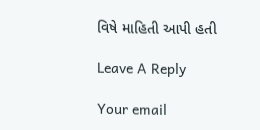વિષે માહિતી આપી હતી

Leave A Reply

Your email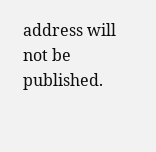address will not be published.